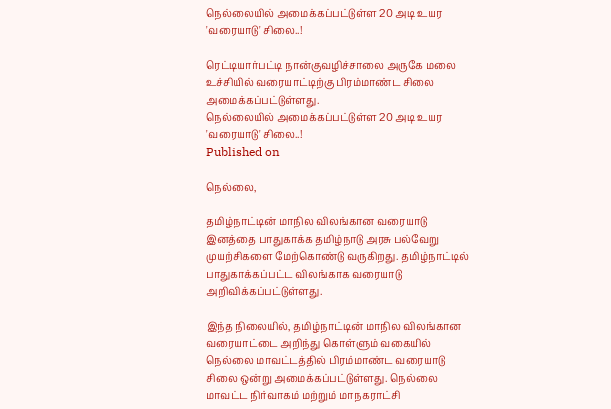நெல்லையில் அமைக்கப்பட்டுள்ள 20 அடி உயர 'வரையாடு' சிலை..!

ரெட்டியார்பட்டி நான்குவழிச்சாலை அருகே மலை உச்சியில் வரையாட்டிற்கு பிரம்மாண்ட சிலை அமைக்கப்பட்டுள்ளது.
நெல்லையில் அமைக்கப்பட்டுள்ள 20 அடி உயர 'வரையாடு' சிலை..!
Published on

நெல்லை,

தமிழ்நாட்டின் மாநில விலங்கான வரையாடு இனத்தை பாதுகாக்க தமிழ்நாடு அரசு பல்வேறு முயற்சிகளை மேற்கொண்டு வருகிறது. தமிழ்நாட்டில் பாதுகாக்கப்பட்ட விலங்காக வரையாடு அறிவிக்கப்பட்டுள்ளது.

இந்த நிலையில், தமிழ்நாட்டின் மாநில விலங்கான வரையாட்டை அறிந்து கொள்ளும் வகையில் நெல்லை மாவட்டத்தில் பிரம்மாண்ட வரையாடு சிலை ஒன்று அமைக்கப்பட்டுள்ளது. நெல்லை மாவட்ட நிர்வாகம் மற்றும் மாநகராட்சி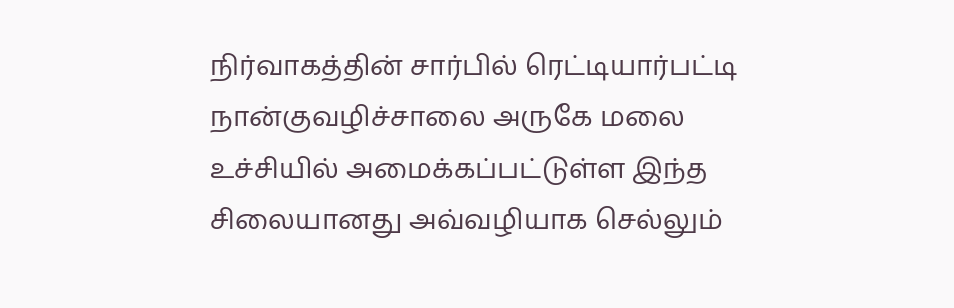நிர்வாகத்தின் சார்பில் ரெட்டியார்பட்டி நான்குவழிச்சாலை அருகே மலை உச்சியில் அமைக்கப்பட்டுள்ள இந்த சிலையானது அவ்வழியாக செல்லும்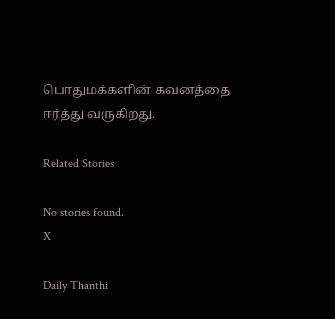பொதுமக்களின் கவனத்தை ஈர்த்து வருகிறது.

Related Stories

No stories found.
X

Daily Thanthi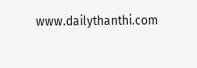www.dailythanthi.com